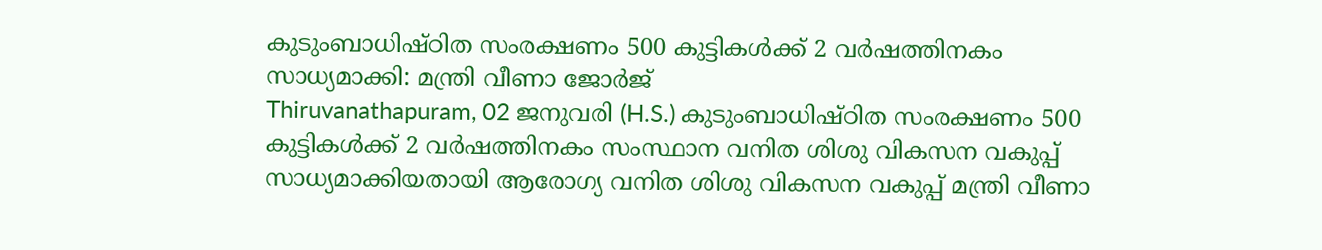കുടുംബാധിഷ്ഠിത സംരക്ഷണം 500 കുട്ടികള്‍ക്ക് 2 വര്‍ഷത്തിനകം സാധ്യമാക്കി: മന്ത്രി വീണാ ജോര്‍ജ്
Thiruvanathapuram, 02 ജനുവരി (H.S.) കുടുംബാധിഷ്ഠിത സംരക്ഷണം 500 കുട്ടികള്‍ക്ക് 2 വര്‍ഷത്തിനകം സംസ്ഥാന വനിത ശിശു വികസന വകുപ്പ് സാധ്യമാക്കിയതായി ആരോഗ്യ വനിത ശിശു വികസന വകുപ്പ് മന്ത്രി വീണാ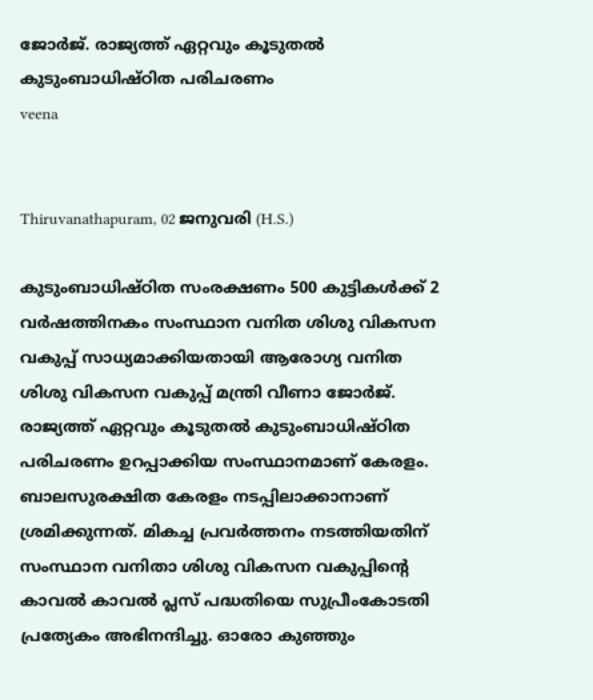ജോര്‍ജ്. രാജ്യത്ത് ഏറ്റവും കൂടുതല്‍ കുടുംബാധിഷ്ഠിത പരിചരണം
veena


Thiruvanathapuram, 02 ജനുവരി (H.S.)

കുടുംബാധിഷ്ഠിത സംരക്ഷണം 500 കുട്ടികള്‍ക്ക് 2 വര്‍ഷത്തിനകം സംസ്ഥാന വനിത ശിശു വികസന വകുപ്പ് സാധ്യമാക്കിയതായി ആരോഗ്യ വനിത ശിശു വികസന വകുപ്പ് മന്ത്രി വീണാ ജോര്‍ജ്. രാജ്യത്ത് ഏറ്റവും കൂടുതല്‍ കുടുംബാധിഷ്ഠിത പരിചരണം ഉറപ്പാക്കിയ സംസ്ഥാനമാണ് കേരളം. ബാലസുരക്ഷിത കേരളം നടപ്പിലാക്കാനാണ് ശ്രമിക്കുന്നത്. മികച്ച പ്രവര്‍ത്തനം നടത്തിയതിന് സംസ്ഥാന വനിതാ ശിശു വികസന വകുപ്പിന്റെ കാവല്‍ കാവല്‍ പ്ലസ് പദ്ധതിയെ സുപ്രീംകോടതി പ്രത്യേകം അഭിനന്ദിച്ചു. ഓരോ കുഞ്ഞും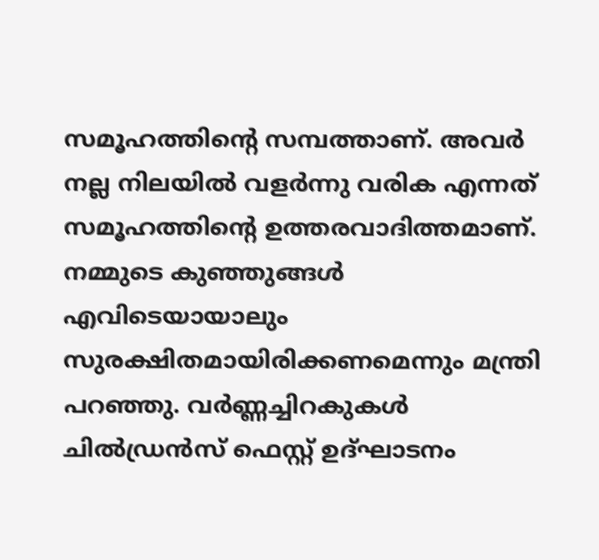സമൂഹത്തിന്റെ സമ്പത്താണ്. അവര്‍ നല്ല നിലയില്‍ വളര്‍ന്നു വരിക എന്നത് സമൂഹത്തിന്റെ ഉത്തരവാദിത്തമാണ്. നമ്മുടെ കുഞ്ഞുങ്ങള്‍ എവിടെയായാലും സുരക്ഷിതമായിരിക്കണമെന്നും മന്ത്രി പറഞ്ഞു. വര്‍ണ്ണച്ചിറകുകള്‍ ചില്‍ഡ്രന്‍സ് ഫെസ്റ്റ് ഉദ്ഘാടനം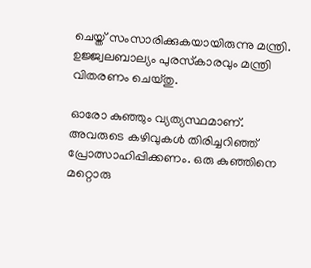ചെയ്ത് സംസാരിക്കുകയായിരുന്നു മന്ത്രി. ഉജ്ജ്വലബാല്യം പുരസ്‌കാരവും മന്ത്രി വിതരണം ചെയ്തു.

ഓരോ കുഞ്ഞും വ്യത്യസ്ഥമാണ്. അവരുടെ കഴിവുകള്‍ തിരിച്ചറിഞ്ഞ് പ്രോത്സാഹിപ്പിക്കണം. ഒരു കുഞ്ഞിനെ മറ്റൊരു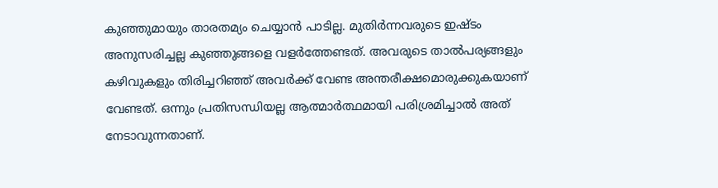കുഞ്ഞുമായും താരതമ്യം ചെയ്യാന്‍ പാടില്ല. മുതിര്‍ന്നവരുടെ ഇഷ്ടം അനുസരിച്ചല്ല കുഞ്ഞുങ്ങളെ വളര്‍ത്തേണ്ടത്. അവരുടെ താല്‍പര്യങ്ങളും കഴിവുകളും തിരിച്ചറിഞ്ഞ് അവര്‍ക്ക് വേണ്ട അന്തരീക്ഷമൊരുക്കുകയാണ് വേണ്ടത്. ഒന്നും പ്രതിസന്ധിയല്ല ആത്മാര്‍ത്ഥമായി പരിശ്രമിച്ചാല്‍ അത് നേടാവുന്നതാണ്.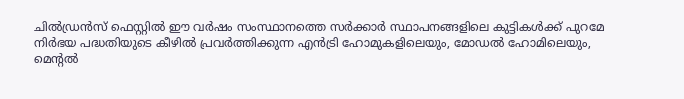ചില്‍ഡ്രന്‍സ് ഫെസ്റ്റില്‍ ഈ വര്‍ഷം സംസ്ഥാനത്തെ സര്‍ക്കാര്‍ സ്ഥാപനങ്ങളിലെ കുട്ടികള്‍ക്ക് പുറമേ നിര്‍ഭയ പദ്ധതിയുടെ കീഴില്‍ പ്രവര്‍ത്തിക്കുന്ന എന്‍ട്രി ഹോമുകളിലെയും, മോഡല്‍ ഹോമിലെയും, മെന്റല്‍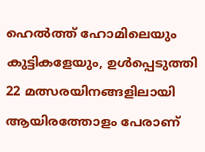ഹെല്‍ത്ത് ഹോമിലെയും കുട്ടികളേയും, ഉള്‍പ്പെടുത്തി 22 മത്സരയിനങ്ങളിലായി ആയിരത്തോളം പേരാണ്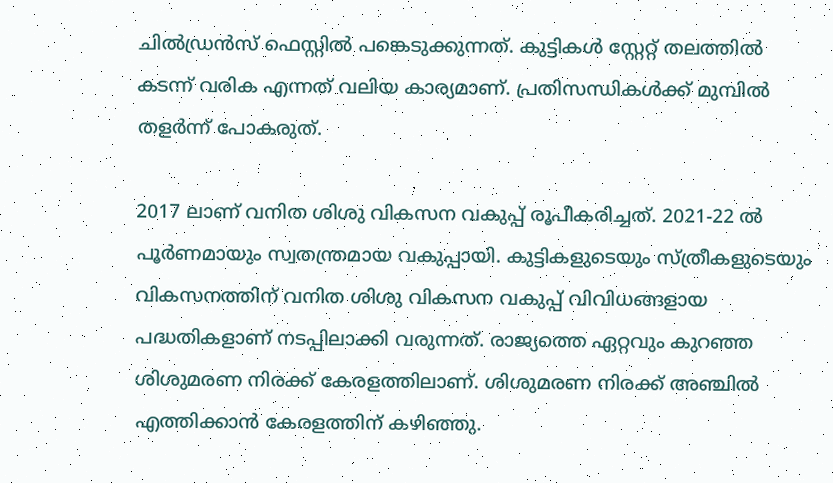ചില്‍ഡ്രന്‍സ് ഫെസ്റ്റില്‍ പങ്കെടുക്കുന്നത്. കുട്ടികള്‍ സ്റ്റേറ്റ് തലത്തില്‍ കടന്ന് വരിക എന്നത് വലിയ കാര്യമാണ്. പ്രതിസന്ധികള്‍ക്ക് മുമ്പില്‍ തളര്‍ന്ന് പോകരുത്.

2017 ലാണ് വനിത ശിശു വികസന വകുപ്പ് രൂപീകരിച്ചത്. 2021-22 ല്‍ പൂര്‍ണമായും സ്വതന്ത്രമായ വകുപ്പായി. കുട്ടികളുടെയും സ്ത്രീകളുടെയും വികസനത്തിന് വനിത ശിശു വികസന വകുപ്പ് വിവിധങ്ങളായ പദ്ധതികളാണ് നടപ്പിലാക്കി വരുന്നത്. രാജ്യത്തെ ഏറ്റവും കുറഞ്ഞ ശിശുമരണ നിരക്ക് കേരളത്തിലാണ്. ശിശുമരണ നിരക്ക് അഞ്ചില്‍ എത്തിക്കാന്‍ കേരളത്തിന് കഴിഞ്ഞു.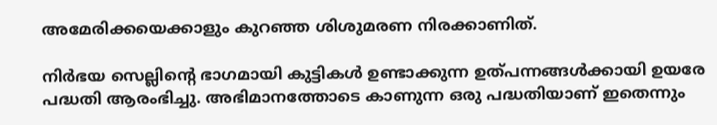അമേരിക്കയെക്കാളും കുറഞ്ഞ ശിശുമരണ നിരക്കാണിത്.

നിര്‍ഭയ സെല്ലിന്റെ ഭാഗമായി കുട്ടികള്‍ ഉണ്ടാക്കുന്ന ഉത്പന്നങ്ങള്‍ക്കായി ഉയരേ പദ്ധതി ആരംഭിച്ചു. അഭിമാനത്തോടെ കാണുന്ന ഒരു പദ്ധതിയാണ് ഇതെന്നും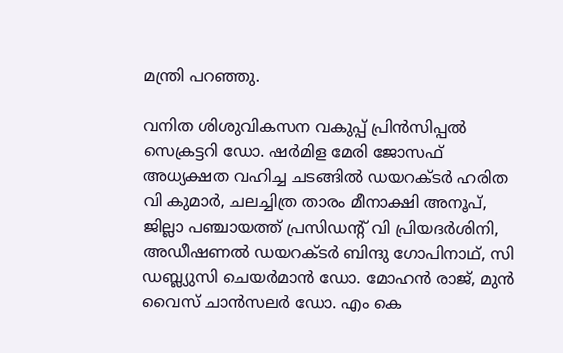മന്ത്രി പറഞ്ഞു.

വനിത ശിശുവികസന വകുപ്പ് പ്രിന്‍സിപ്പല്‍ സെക്രട്ടറി ഡോ. ഷര്‍മിള മേരി ജോസഫ് അധ്യക്ഷത വഹിച്ച ചടങ്ങില്‍ ഡയറക്ടര്‍ ഹരിത വി കുമാര്‍, ചലച്ചിത്ര താരം മീനാക്ഷി അനൂപ്, ജില്ലാ പഞ്ചായത്ത് പ്രസിഡന്റ് വി പ്രിയദര്‍ശിനി, അഡീഷണല്‍ ഡയറക്ടര്‍ ബിന്ദു ഗോപിനാഥ്, സി ഡബ്ല്യുസി ചെയര്‍മാന്‍ ഡോ. മോഹന്‍ രാജ്, മുന്‍ വൈസ് ചാന്‍സലര്‍ ഡോ. എം കെ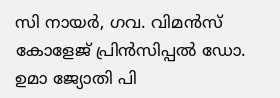സി നായര്‍, ഗവ. വിമന്‍സ് കോളേജ് പ്രിന്‍സിപ്പല്‍ ഡോ. ഉമാ ജ്യോതി പി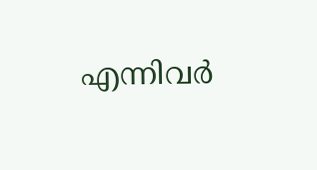എന്നിവര്‍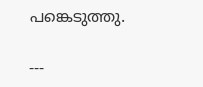പങ്കെടുത്തു.

---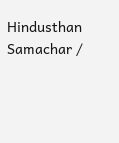Hindusthan Samachar /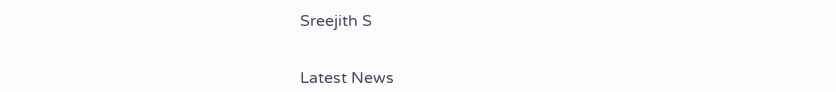Sreejith S


Latest News